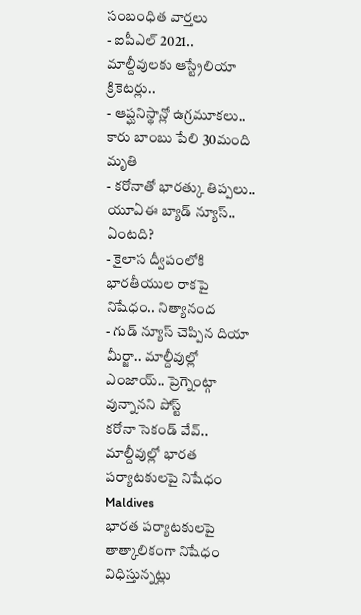సంబంధిత వార్తలు
- ఐపీఎల్ 2021.. మాల్దీవులకు ఆస్ట్రేలియా క్రికెటర్లు..
- ఆప్ఘనిస్థాన్లో ఉగ్రమూకలు.. కారు బాంబు పేలి 30మంది మృతి
- కరోనాతో భారత్కు తిప్పలు.. యూఏఈ బ్యాడ్ న్యూస్.. ఏంటది?
- కైలాస ద్వీపంలోకి భారతీయుల రాకపై నిషేధం.. నిత్యానంద
- గుడ్ న్యూస్ చెప్పిన దియా మీర్జా.. మాల్దీవుల్లో ఎంజాయ్.. ప్రెగ్నెంట్గా వున్నానని పోస్ట్
కరోనా సెకండ్ వేవ్.. మాల్దీవుల్లో భారత పర్యాటకులపై నిషేధం
Maldives
భారత పర్యాటకులపై తాత్కాలికంగా నిషేధం విధిస్తున్నట్లు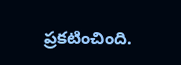ప్రకటించింది.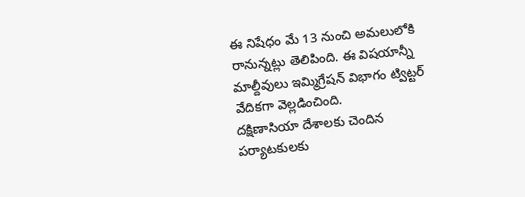ఈ నిషేధం మే 13 నుంచి అమలులోకి రానున్నట్లు తెలిపింది. ఈ విషయాన్నీ మాల్దీవులు ఇమ్మిగ్రేషన్ విభాగం ట్విట్టర్ వేదికగా వెల్లడించింది.
దక్షిణాసియా దేశాలకు చెందిన పర్యాటకులకు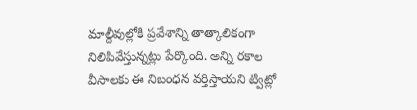మాల్దీవుల్లోకి ప్రవేశాన్ని తాత్కాలికంగా నిలిపివేస్తున్నట్లు పేర్కొంది. అన్ని రకాల వీసాలకు ఈ నిబంధన వర్తిస్తాయని ట్విట్లో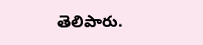తెలిపారు.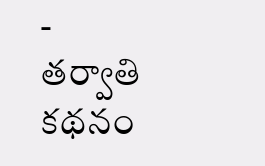-
తర్వాతి కథనం